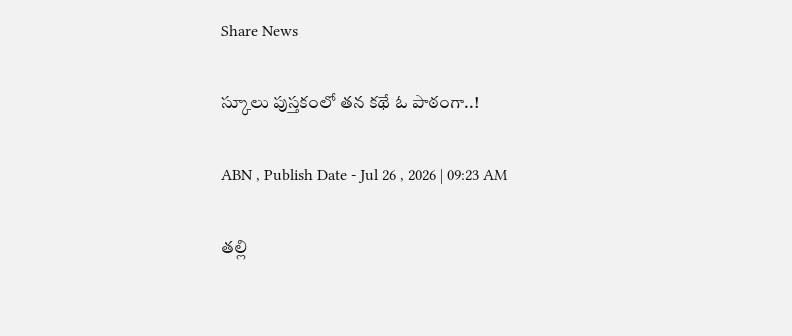Share News

స్కూలు పుస్తకంలో తన కథే ఓ పాఠంగా..!

ABN , Publish Date - Jul 26 , 2026 | 09:23 AM

తల్లి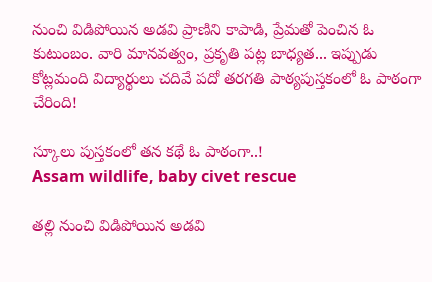నుంచి విడిపోయిన అడవి ప్రాణిని కాపాడి, ప్రేమతో పెంచిన ఓ కుటుంబం. వారి మానవత్వం, ప్రకృతి పట్ల బాధ్యత... ఇప్పుడు కోట్లమంది విద్యార్థులు చదివే పదో తరగతి పాఠ్యపుస్తకంలో ఓ పాఠంగా చేరింది!

స్కూలు పుస్తకంలో తన కథే ఓ పాఠంగా..!
Assam wildlife, baby civet rescue

తల్లి నుంచి విడిపోయిన అడవి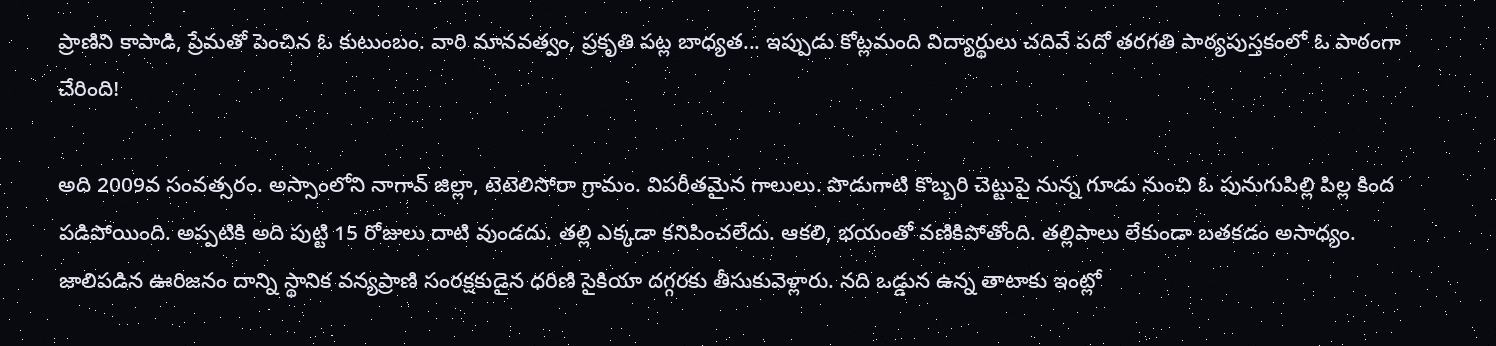ప్రాణిని కాపాడి, ప్రేమతో పెంచిన ఓ కుటుంబం. వారి మానవత్వం, ప్రకృతి పట్ల బాధ్యత... ఇప్పుడు కోట్లమంది విద్యార్థులు చదివే పదో తరగతి పాఠ్యపుస్తకంలో ఓ పాఠంగా చేరింది!

అది 2009వ సంవత్సరం. అస్సాంలోని నాగావ్‌ జిల్లా, టెటెలిసోరా గ్రామం. విపరీతమైన గాలులు. పొడుగాటి కొబ్బరి చెట్టుపై నున్న గూడు నుంచి ఓ పునుగుపిల్లి పిల్ల కింద పడిపోయింది. అప్పటికి అది పుట్టి 15 రోజులు దాటి వుండదు. తల్లి ఎక్కడా కనిపించలేదు. ఆకలి, భయంతో వణికిపోతోంది. తల్లిపాలు లేకుండా బతకడం అసాధ్యం. జాలిపడిన ఊరిజనం దాన్ని స్థానిక వన్యప్రాణి సంరక్షకుడైన ధరిణి సైకియా దగ్గరకు తీసుకువెళ్లారు. నది ఒడ్డున ఉన్న తాటాకు ఇంట్లో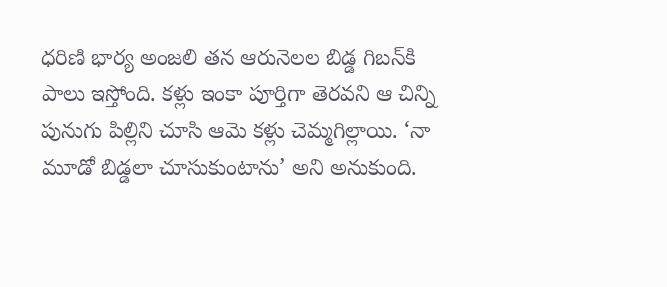ధరిణి భార్య అంజలి తన ఆరునెలల బిడ్డ గిబన్‌కి పాలు ఇస్తోంది. కళ్లు ఇంకా పూర్తిగా తెరవని ఆ చిన్ని పునుగు పిల్లిని చూసి ఆమె కళ్లు చెమ్మగిల్లాయి. ‘నా మూడో బిడ్డలా చూసుకుంటాను’ అని అనుకుంది.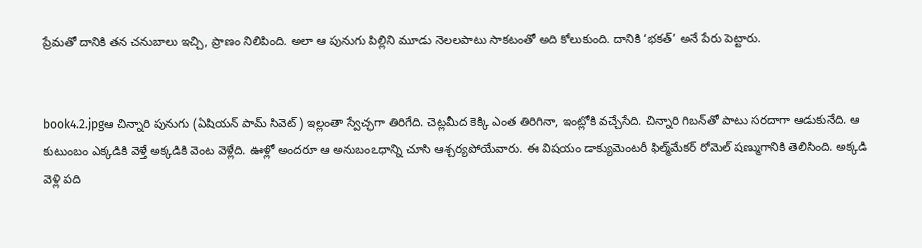ప్రేమతో దానికి తన చనుబాలు ఇచ్చి, ప్రాణం నిలిపింది. అలా ఆ పునుగు పిల్లిని మూడు నెలలపాటు సాకటంతో అది కోలుకుంది. దానికి ‘భకత్‌’ అనే పేరు పెట్టారు.


book4.2.jpgఆ చిన్నారి పునుగు (ఏషియన్‌ పామ్‌ సివెట్‌) ఇల్లంతా స్వేచ్ఛగా తిరిగేది. చెట్లమీద కెక్కి ఎంత తిరిగినా, ఇంట్లోకి వచ్చేసేది. చిన్నారి గిబన్‌తో పాటు సరదాగా ఆడుకునేది. ఆ కుటుంబం ఎక్కడికి వెళ్తే అక్కడికి వెంట వెళ్లేది. ఊళ్లో అందరూ ఆ అనుబంఽధాన్ని చూసి ఆశ్చర్యపోయేవారు. ఈ విషయం డాక్యుమెంటరీ ఫిల్మ్‌మేకర్‌ రోమెల్‌ షణ్ముగానికి తెలిసింది. అక్కడి వెళ్లి పది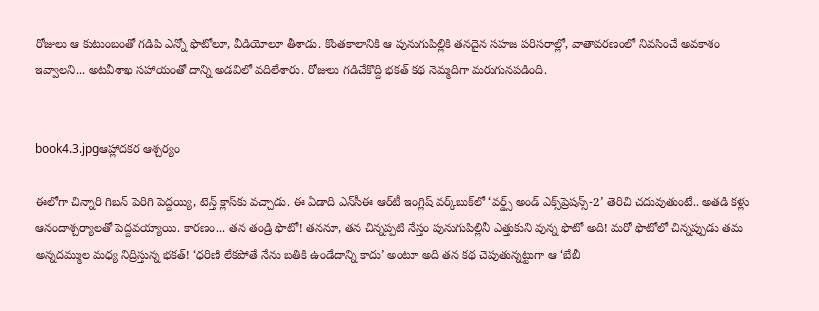రోజులు ఆ కుటుంబంతో గడిపి ఎన్నో ఫొటోలూ, వీడియోలూ తీశాడు. కొంతకాలానికి ఆ పునుగుపిల్లికి తనదైన సహజ పరిసరాల్లో, వాతావరణంలో నివసించే అవకాశం ఇవ్వాలని... అటవీశాఖ సహాయంతో దాన్ని అడవిలో వదిలేశారు. రోజులు గడిచేకొద్ది భకత్‌ కథ నెమ్మదిగా మరుగునపడింది.


book4.3.jpgఆహ్లాదకర ఆశ్చర్యం

ఈలోగా చిన్నారి గిబన్‌ పెరిగి పెద్దయ్యి, టెన్త్‌ క్లాస్‌కు వచ్చాడు. ఈ ఏడాది ఎన్‌సీఈ ఆర్‌టీ ఇంగ్లిష్‌ వర్క్‌బుక్‌లో ‘వర్డ్స్‌ అండ్‌ ఎక్స్‌ప్రెషన్స్‌-2’ తెరిచి చదువుతుంటే.. అతడి కళ్లు ఆనందాశ్చర్యాలతో పెద్దవయ్యాయి. కారణం... తన తండ్రి ఫొటో! తననూ, తన చిన్నప్పటి నేస్తం పునుగుపిల్లినీ ఎత్తుకుని వున్న ఫొటో అది! మరో ఫొటోలో చిన్నప్పుడు తమ అన్నదమ్ముల మధ్య నిద్రిస్తున్న భకత్‌! ‘ధరిణి లేకపోతే నేను బతికి ఉండేదాన్ని కాదు’ అంటూ అది తన కథ చెపుతున్నట్టుగా ఆ ‘బేబీ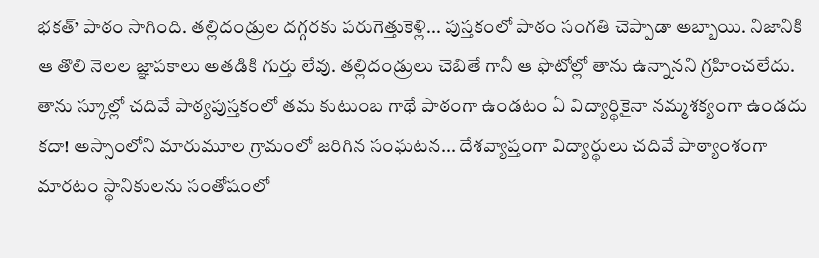భకత్‌’ పాఠం సాగింది. తల్లిదండ్రుల దగ్గరకు పరుగెత్తుకెళ్లి... పుస్తకంలో పాఠం సంగతి చెప్పాడా అబ్బాయి. నిజానికి ఆ తొలి నెలల జ్ఞాపకాలు అతడికి గుర్తు లేవు. తల్లిదండ్రులు చెబితే గానీ ఆ ఫొటోల్లో తాను ఉన్నానని గ్రహించలేదు. తాను స్కూల్లో చదివే పాఠ్యపుస్తకంలో తమ కుటుంబ గాథే పాఠంగా ఉండటం ఏ విద్యార్థికైనా నమ్మశక్యంగా ఉండదు కదా! అస్సాంలోని మారుమూల గ్రామంలో జరిగిన సంఘటన... దేశవ్యాప్తంగా విద్యార్థులు చదివే పాఠ్యాంశంగా మారటం స్థానికులను సంతోషంలో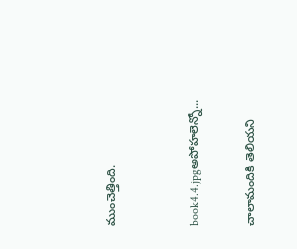ముంచెత్తింది.


book4.4.jpgఅపోహలెన్నో...

చాలామందికి తెలియని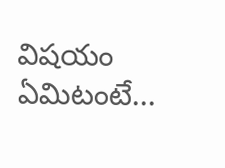విషయం ఏమిటంటే...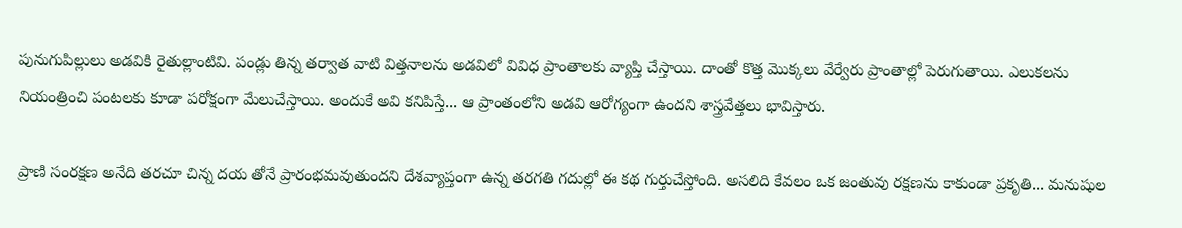పునుగుపిల్లులు అడవికి రైతుల్లాంటివి. పండ్లు తిన్న తర్వాత వాటి విత్తనాలను అడవిలో వివిధ ప్రాంతాలకు వ్యాప్తి చేస్తాయి. దాంతో కొత్త మొక్కలు వేర్వేరు ప్రాంతాల్లో పెరుగుతాయి. ఎలుకలను నియంత్రించి పంటలకు కూడా పరోక్షంగా మేలుచేస్తాయి. అందుకే అవి కనిపిస్తే... ఆ ప్రాంతంలోని అడవి ఆరోగ్యంగా ఉందని శాస్త్రవేత్తలు భావిస్తారు.

ప్రాణి సంరక్షణ అనేది తరచూ చిన్న దయ తోనే ప్రారంభమవుతుందని దేశవ్యాప్తంగా ఉన్న తరగతి గదుల్లో ఈ కథ గుర్తుచేస్తోంది. అసలిది కేవలం ఒక జంతువు రక్షణను కాకుండా ప్రకృతి... మనుషుల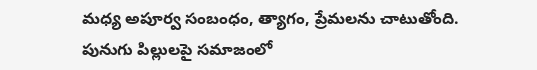మధ్య అపూర్వ సంబంధం, త్యాగం, ప్రేమలను చాటుతోంది. పునుగు పిల్లులపై సమాజంలో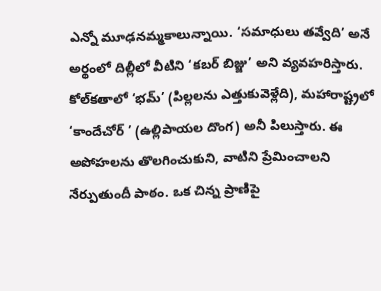ఎన్నో మూఢనమ్మకాలున్నాయి. ‘సమాధులు తవ్వేది’ అనే అర్థంలో దిల్లీలో వీటిని ‘కబర్‌ బిజ్జు’ అని వ్యవహరిస్తారు. కోల్‌కతాలో ‘భమ్‌’ (పిల్లలను ఎత్తుకువెళ్లేది), మహారాష్ట్రలో ‘కాందేచోర్‌ ’ (ఉల్లిపాయల దొంగ) అనీ పిలుస్తారు. ఈ అపోహలను తొలగించుకుని, వాటిని ప్రేమించాలని నేర్పుతుందీ పాఠం. ఒక చిన్న ప్రాణిపై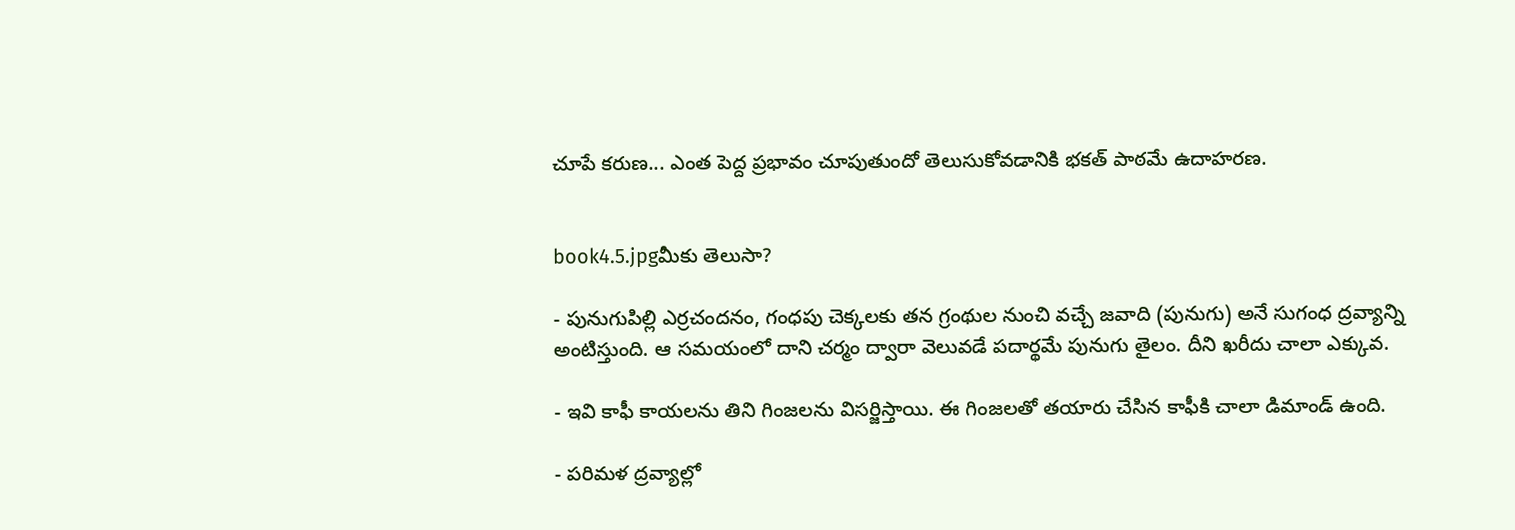చూపే కరుణ... ఎంత పెద్ద ప్రభావం చూపుతుందో తెలుసుకోవడానికి భకత్‌ పాఠమే ఉదాహరణ.


book4.5.jpgమీకు తెలుసా?

- పునుగుపిల్లి ఎర్రచందనం, గంధపు చెక్కలకు తన గ్రంథుల నుంచి వచ్చే జవాది (పునుగు) అనే సుగంధ ద్రవ్యాన్ని అంటిస్తుంది. ఆ సమయంలో దాని చర్మం ద్వారా వెలువడే పదార్థమే పునుగు తైలం. దీని ఖరీదు చాలా ఎక్కువ.

- ఇవి కాఫీ కాయలను తిని గింజలను విసర్జిస్తాయి. ఈ గింజలతో తయారు చేసిన కాఫీకి చాలా డిమాండ్‌ ఉంది.

- పరిమళ ద్రవ్యాల్లో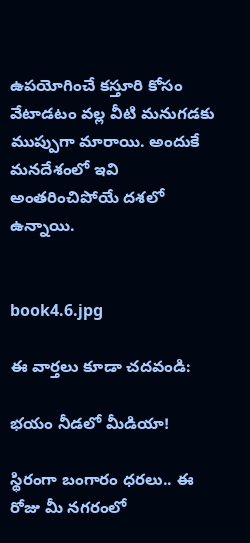ఉపయోగించే కస్తూరి కోసం వేటాడటం వల్ల వీటి మనుగడకు ముప్పుగా మారాయి. అందుకే మనదేశంలో ఇవి అంతరించిపోయే దశలో ఉన్నాయి.


book4.6.jpg

ఈ వార్తలు కూడా చదవండి:

భయం నీడలో మీడియా!

స్థిరంగా బంగారం ధరలు.. ఈ రోజు మీ నగరంలో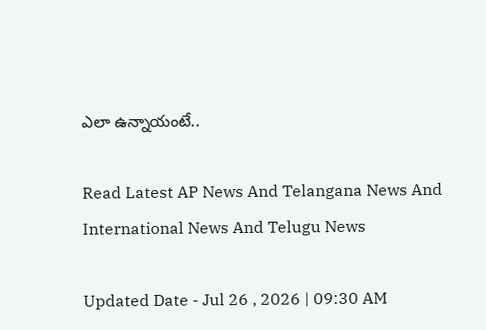ఎలా ఉన్నాయంటే..

Read Latest AP News And Telangana News And International News And Telugu News

Updated Date - Jul 26 , 2026 | 09:30 AM